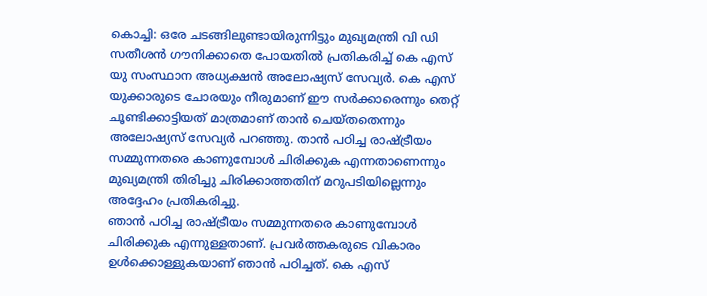കൊച്ചി: ഒരേ ചടങ്ങിലുണ്ടായിരുന്നിട്ടും മുഖ്യമന്ത്രി വി ഡി സതീശൻ ഗൗനിക്കാതെ പോയതിൽ പ്രതികരിച്ച് കെ എസ് യു സംസ്ഥാന അധ്യക്ഷൻ അലോഷ്യസ് സേവ്യർ. കെ എസ് യുക്കാരുടെ ചോരയും നീരുമാണ് ഈ സർക്കാരെന്നും തെറ്റ് ചൂണ്ടിക്കാട്ടിയത് മാത്രമാണ് താൻ ചെയ്തതെന്നും അലോഷ്യസ് സേവ്യർ പറഞ്ഞു. താൻ പഠിച്ച രാഷ്ട്രീയം സമ്മുന്നതരെ കാണുമ്പോൾ ചിരിക്കുക എന്നതാണെന്നും മുഖ്യമന്ത്രി തിരിച്ചു ചിരിക്കാത്തതിന് മറുപടിയില്ലെന്നും അദ്ദേഹം പ്രതികരിച്ചു.
ഞാൻ പഠിച്ച രാഷ്ട്രീയം സമ്മുന്നതരെ കാണുമ്പോൾ ചിരിക്കുക എന്നുള്ളതാണ്. പ്രവർത്തകരുടെ വികാരം ഉൾക്കൊള്ളുകയാണ് ഞാൻ പഠിച്ചത്. കെ എസ്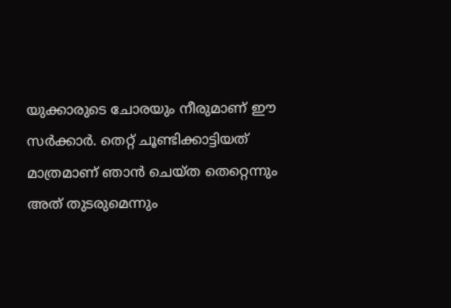യുക്കാരുടെ ചോരയും നീരുമാണ് ഈ സർക്കാർ. തെറ്റ് ചൂണ്ടിക്കാട്ടിയത് മാത്രമാണ് ഞാൻ ചെയ്ത തെറ്റെന്നും അത് തുടരുമെന്നും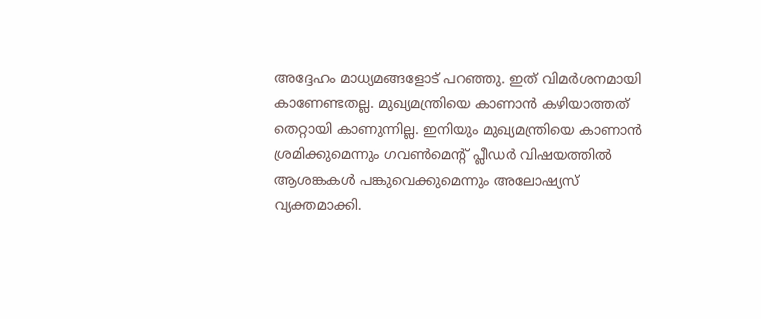അദ്ദേഹം മാധ്യമങ്ങളോട് പറഞ്ഞു. ഇത് വിമർശനമായി കാണേണ്ടതല്ല. മുഖ്യമന്ത്രിയെ കാണാൻ കഴിയാത്തത് തെറ്റായി കാണുന്നില്ല. ഇനിയും മുഖ്യമന്ത്രിയെ കാണാൻ ശ്രമിക്കുമെന്നും ഗവൺമെന്റ് പ്ലീഡർ വിഷയത്തിൽ ആശങ്കകൾ പങ്കുവെക്കുമെന്നും അലോഷ്യസ് വ്യക്തമാക്കി.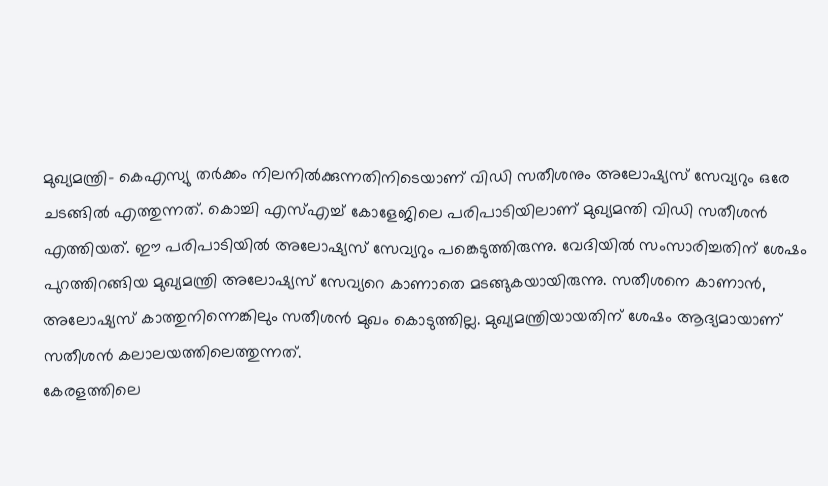മുഖ്യമന്ത്രി- കെഎസ്യു തർക്കം നിലനിൽക്കുന്നതിനിടെയാണ് വിഡി സതീശനും അലോഷ്യസ് സേവ്യറും ഒരേ ചടങ്ങിൽ എത്തുന്നത്. കൊച്ചി എസ്എച്ച് കോളേജിലെ പരിപാടിയിലാണ് മുഖ്യമന്തി വിഡി സതീശൻ എത്തിയത്. ഈ പരിപാടിയിൽ അലോഷ്യസ് സേവ്യറും പങ്കെടുത്തിരുന്നു. വേദിയിൽ സംസാരിച്ചതിന് ശേഷം പുറത്തിറങ്ങിയ മുഖ്യമന്ത്രി അലോഷ്യസ് സേവ്യറെ കാണാതെ മടങ്ങുകയായിരുന്നു. സതീശനെ കാണാൻ, അലോഷ്യസ് കാത്തുനിന്നെങ്കിലും സതീശൻ മുഖം കൊടുത്തില്ല. മുഖ്യമന്ത്രിയായതിന് ശേഷം ആദ്യമായാണ് സതീശൻ കലാലയത്തിലെത്തുന്നത്.
കേരളത്തിലെ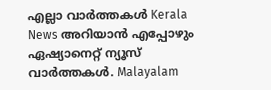എല്ലാ വാർത്തകൾ Kerala News അറിയാൻ എപ്പോഴും ഏഷ്യാനെറ്റ് ന്യൂസ് വാർത്തകൾ. Malayalam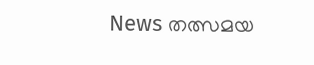News തത്സമയ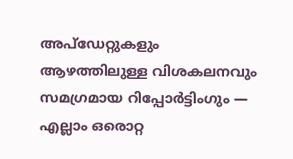അപ്ഡേറ്റുകളും ആഴത്തിലുള്ള വിശകലനവും സമഗ്രമായ റിപ്പോർട്ടിംഗും — എല്ലാം ഒരൊറ്റ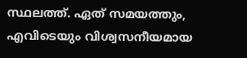സ്ഥലത്ത്. ഏത് സമയത്തും, എവിടെയും വിശ്വസനീയമായ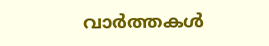വാർത്തകൾ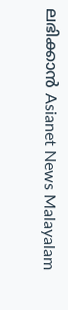ലഭിക്കാൻ Asianet News Malayalam